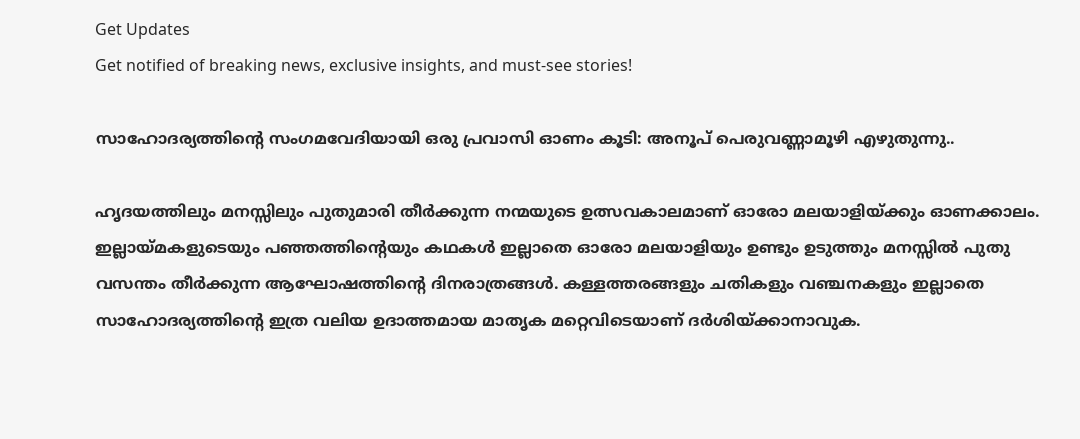Get Updates
Get notified of breaking news, exclusive insights, and must-see stories!

സാഹോദര്യത്തിന്റെ സംഗമവേദിയായി ഒരു പ്രവാസി ഓണം കൂടി: അനൂപ് പെരുവണ്ണാമൂഴി എഴുതുന്നു..

ഹൃദയത്തിലും മനസ്സിലും പുതുമാരി തീർക്കുന്ന നന്മയുടെ ഉത്സവകാലമാണ് ഓരോ മലയാളിയ്ക്കും ഓണക്കാലം. ഇല്ലായ്മകളുടെയും പഞ്ഞത്തിന്റെയും കഥകൾ ഇല്ലാതെ ഓരോ മലയാളിയും ഉണ്ടും ഉടുത്തും മനസ്സിൽ പുതു വസന്തം തീർക്കുന്ന ആഘോഷത്തിന്റെ ദിനരാത്രങ്ങൾ. കള്ളത്തരങ്ങളും ചതികളും വഞ്ചനകളും ഇല്ലാതെ സാഹോദര്യത്തിന്റെ ഇത്ര വലിയ ഉദാത്തമായ മാതൃക മറ്റെവിടെയാണ് ദർശിയ്ക്കാനാവുക.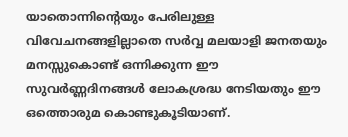യാതൊന്നിന്റെയും പേരിലുള്ള വിവേചനങ്ങളില്ലാതെ സർവ്വ മലയാളി ജനതയും മനസ്സുകൊണ്ട് ഒന്നിക്കുന്ന ഈ സുവർണ്ണദിനങ്ങൾ ലോകശ്രദ്ധ നേടിയതും ഈ ഒത്തൊരുമ കൊണ്ടുകൂടിയാണ്.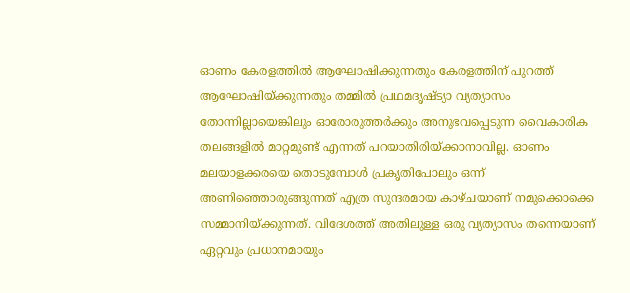ഓണം കേരളത്തിൽ ആഘോഷിക്കുന്നതും കേരളത്തിന് പുറത്ത് ആഘോഷിയ്ക്കുന്നതും തമ്മിൽ പ്രഥമദൃഷ്ട്യാ വ്യത്യാസം തോന്നില്ലായെങ്കിലും ഓരോരുത്തർക്കും അനുഭവപ്പെടുന്ന വൈകാരിക തലങ്ങളിൽ മാറ്റമുണ്ട് എന്നത് പറയാതിരിയ്ക്കാനാവില്ല. ഓണം മലയാളക്കരയെ തൊടുമ്പോൾ പ്രകൃതിപോലും ഒന്ന് അണിഞ്ഞൊരുങ്ങുന്നത് എത്ര സുന്ദരമായ കാഴ്ചയാണ് നമുക്കൊക്കെ സമ്മാനിയ്ക്കുന്നത്. വിദേശത്ത് അതിലുള്ള ഒരു വ്യത്യാസം തന്നെയാണ് ഏറ്റവും പ്രധാനമായും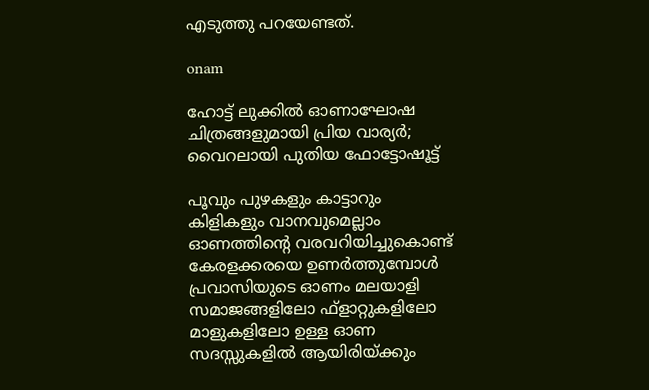എടുത്തു പറയേണ്ടത്.

onam

ഹോട്ട് ലുക്കില്‍ ഓണാഘോഷ ചിത്രങ്ങളുമായി പ്രിയ വാര്യര്‍; വൈറലായി പുതിയ ഫോട്ടോഷൂട്ട്

പൂവും പുഴകളും കാട്ടാറും കിളികളും വാനവുമെല്ലാം ഓണത്തിന്റെ വരവറിയിച്ചുകൊണ്ട് കേരളക്കരയെ ഉണർത്തുമ്പോൾ പ്രവാസിയുടെ ഓണം മലയാളി സമാജങ്ങളിലോ ഫ്ളാറ്റുകളിലോ മാളുകളിലോ ഉള്ള ഓണ സദസ്സുകളിൽ ആയിരിയ്ക്കും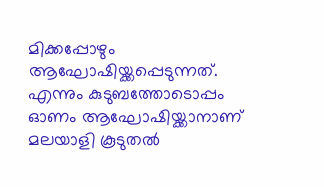മിക്കപ്പോഴും ആഘോഷിയ്ക്കപ്പെടുന്നത്. എന്നും കുടുബത്തോടൊപ്പം ഓണം ആഘോഷിയ്ക്കാനാണ് മലയാളി കൂടുതൽ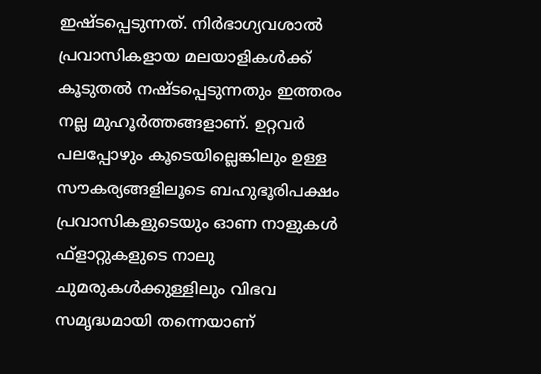ഇഷ്ടപ്പെടുന്നത്. നിർഭാഗ്യവശാൽ പ്രവാസികളായ മലയാളികൾക്ക് കൂടുതൽ നഷ്ടപ്പെടുന്നതും ഇത്തരം നല്ല മുഹൂർത്തങ്ങളാണ്. ഉറ്റവർ പലപ്പോഴും കൂടെയില്ലെങ്കിലും ഉള്ള സൗകര്യങ്ങളിലൂടെ ബഹുഭൂരിപക്ഷം പ്രവാസികളുടെയും ഓണ നാളുകൾ ഫ്‌ളാറ്റുകളുടെ നാലു ചുമരുകൾക്കുള്ളിലും വിഭവ സമൃദ്ധമായി തന്നെയാണ്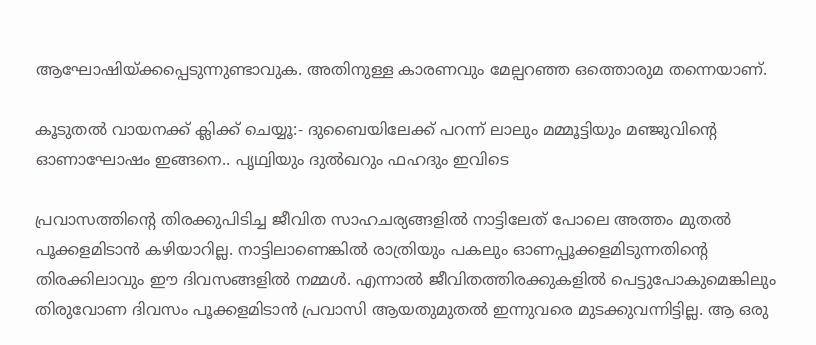ആഘോഷിയ്ക്കപ്പെടുന്നുണ്ടാവുക. അതിനുള്ള കാരണവും മേല്പറഞ്ഞ ഒത്തൊരുമ തന്നെയാണ്.

കൂടുതല്‍ വായനക്ക് ക്ലിക്ക് ചെയ്യൂ:- ദുബൈയിലേക്ക് പറന്ന് ലാലും മമ്മൂട്ടിയും മഞ്ജുവിന്റെ ഓണാഘോഷം ഇങ്ങനെ.. പൃഥ്വിയും ദുൽഖറും ഫഹദും ഇവിടെ

പ്രവാസത്തിന്റെ തിരക്കുപിടിച്ച ജീവിത സാഹചര്യങ്ങളിൽ നാട്ടിലേത് പോലെ അത്തം മുതൽ പൂക്കളമിടാൻ കഴിയാറില്ല. നാട്ടിലാണെങ്കിൽ രാത്രിയും പകലും ഓണപ്പൂക്കളമിടുന്നതിന്റെ തിരക്കിലാവും ഈ ദിവസങ്ങളിൽ നമ്മൾ. എന്നാൽ ജീവിതത്തിരക്കുകളിൽ പെട്ടുപോകുമെങ്കിലും തിരുവോണ ദിവസം പൂക്കളമിടാൻ പ്രവാസി ആയതുമുതൽ ഇന്നുവരെ മുടക്കുവന്നിട്ടില്ല. ആ ഒരു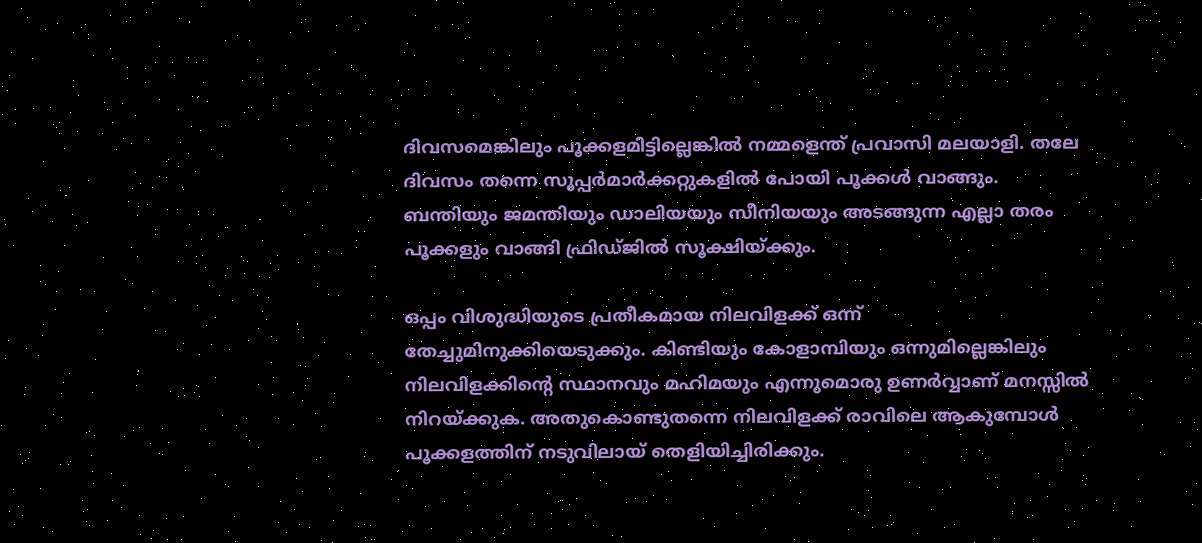ദിവസമെങ്കിലും പൂക്കളമിട്ടില്ലെങ്കിൽ നമ്മളെന്ത് പ്രവാസി മലയാളി. തലേ ദിവസം തന്നെ സൂപ്പർമാർക്കറ്റുകളിൽ പോയി പൂക്കൾ വാങ്ങും. ബന്തിയും ജമന്തിയും ഡാലിയയും സീനിയയും അടങ്ങുന്ന എല്ലാ തരം പൂക്കളും വാങ്ങി ഫ്രിഡ്ജിൽ സൂക്ഷിയ്ക്കും.

ഒപ്പം വിശുദ്ധിയുടെ പ്രതീകമായ നിലവിളക്ക് ഒന്ന് തേച്ചുമിനുക്കിയെടുക്കും. കിണ്ടിയും കോളാമ്പിയും ഒന്നുമില്ലെങ്കിലും നിലവിളക്കിന്റെ സ്ഥാനവും മഹിമയും എന്നുമൊരു ഉണർവ്വാണ് മനസ്സിൽ നിറയ്ക്കുക. അതുകൊണ്ടുതന്നെ നിലവിളക്ക് രാവിലെ ആകുമ്പോൾ പൂക്കളത്തിന് നടുവിലായ് തെളിയിച്ചിരിക്കും.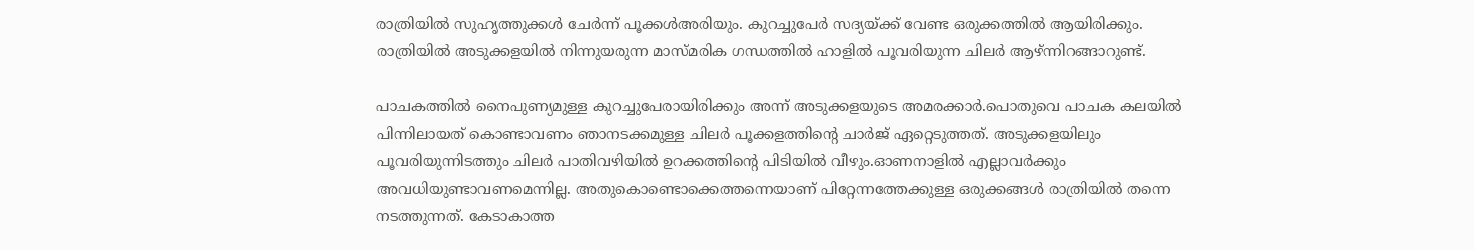രാത്രിയിൽ സുഹൃത്തുക്കൾ ചേർന്ന് പൂക്കൾഅരിയും. കുറച്ചുപേർ സദ്യയ്ക്ക് വേണ്ട ഒരുക്കത്തിൽ ആയിരിക്കും. രാത്രിയിൽ അടുക്കളയിൽ നിന്നുയരുന്ന മാസ്മരിക ഗന്ധത്തിൽ ഹാളിൽ പൂവരിയുന്ന ചിലർ ആഴ്ന്നിറങ്ങാറുണ്ട്.

പാചകത്തിൽ നൈപുണ്യമുള്ള കുറച്ചുപേരായിരിക്കും അന്ന് അടുക്കളയുടെ അമരക്കാർ.പൊതുവെ പാചക കലയിൽ പിന്നിലായത് കൊണ്ടാവണം ഞാനടക്കമുള്ള ചിലർ പൂക്കളത്തിന്റെ ചാർജ് ഏറ്റെടുത്തത്. അടുക്കളയിലും പൂവരിയുന്നിടത്തും ചിലർ പാതിവഴിയിൽ ഉറക്കത്തിന്റെ പിടിയിൽ വീഴും.ഓണനാളിൽ എല്ലാവർക്കും അവധിയുണ്ടാവണമെന്നില്ല. അതുകൊണ്ടൊക്കെത്തന്നെയാണ് പിറ്റേന്നത്തേക്കുള്ള ഒരുക്കങ്ങൾ രാത്രിയിൽ തന്നെ നടത്തുന്നത്. കേടാകാത്ത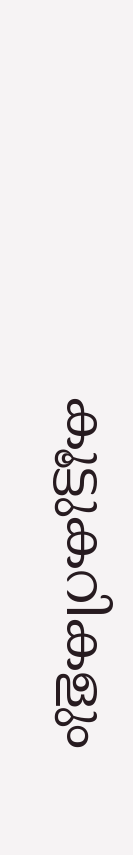കൂട്ടുകറികളും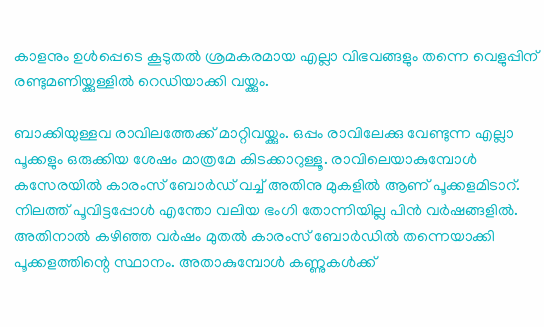കാളനും ഉൾപ്പെടെ കൂടുതൽ ശ്രമകരമായ എല്ലാ വിഭവങ്ങളും തന്നെ വെളുപ്പിന് രണ്ടുമണിയ്ക്കുള്ളിൽ റെഡിയാക്കി വയ്ക്കും.

ബാക്കിയുള്ളവ രാവിലത്തേക്ക് മാറ്റിവയ്ക്കും. ഒപ്പം രാവിലേക്കു വേണ്ടുന്ന എല്ലാ പൂക്കളും ഒരുക്കിയ ശേഷം മാത്രമേ കിടക്കാറുള്ളൂ. രാവിലെയാകുമ്പോൾ കസേരയിൽ കാരംസ് ബോർഡ് വച്ച് അതിനു മുകളിൽ ആണ് പൂക്കളമിടാറ്. നിലത്ത് പൂവിട്ടപ്പോൾ എന്തോ വലിയ ഭംഗി തോന്നിയില്ല പിൻ വർഷങ്ങളിൽ. അതിനാൽ കഴിഞ്ഞ വർഷം മുതൽ കാരംസ് ബോർഡിൽ തന്നെയാക്കി പൂക്കളത്തിന്റെ സ്ഥാനം. അതാകുമ്പോൾ കണ്ണുകൾക്ക്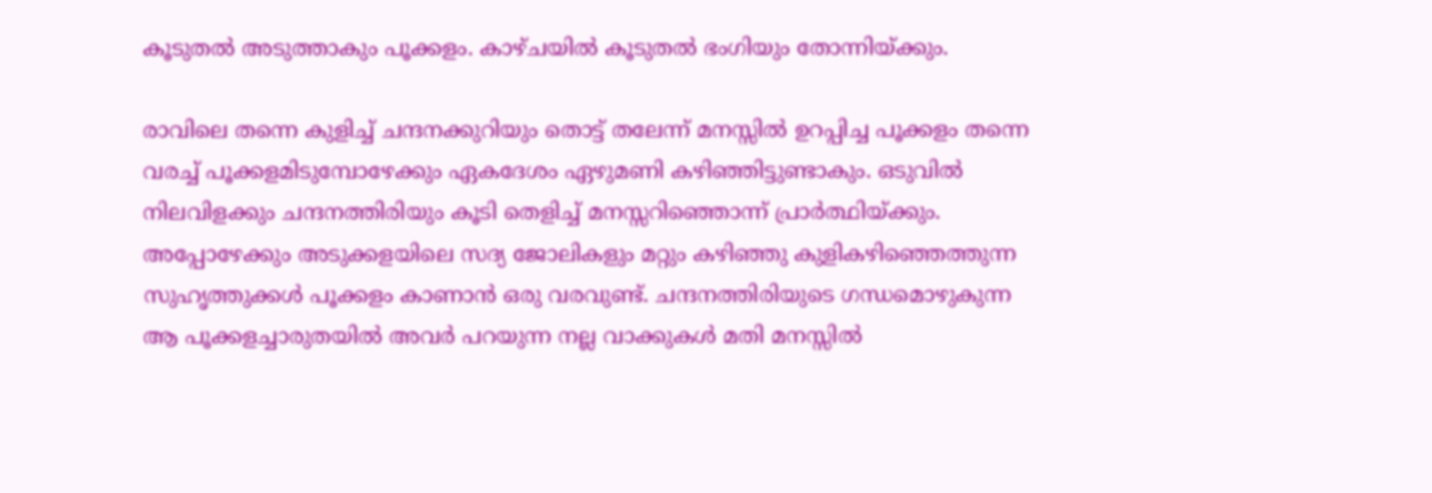കൂടുതൽ അടുത്താകും പൂക്കളം. കാഴ്ചയിൽ കൂടുതൽ ഭംഗിയും തോന്നിയ്ക്കും.

രാവിലെ തന്നെ കുളിച്ച് ചന്ദനക്കുറിയും തൊട്ട് തലേന്ന് മനസ്സിൽ ഉറപ്പിച്ച പൂക്കളം തന്നെ വരച്ച്‌ പൂക്കളമിടുമ്പോഴേക്കും ഏകദേശം ഏഴുമണി കഴിഞ്ഞിട്ടുണ്ടാകും. ഒടുവിൽ നിലവിളക്കും ചന്ദനത്തിരിയും കൂടി തെളിച്ച് മനസ്സറിഞ്ഞൊന്ന് പ്രാർത്ഥിയ്ക്കും. അപ്പോഴേക്കും അടുക്കളയിലെ സദ്യ ജോലികളും മറ്റും കഴിഞ്ഞു കുളികഴിഞ്ഞെത്തുന്ന സുഹൃത്തുക്കൾ പൂക്കളം കാണാൻ ഒരു വരവുണ്ട്. ചന്ദനത്തിരിയുടെ ഗന്ധമൊഴുകുന്ന ആ പൂക്കളച്ചാരുതയിൽ അവർ പറയുന്ന നല്ല വാക്കുകൾ മതി മനസ്സിൽ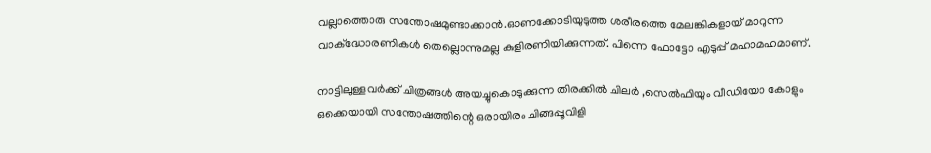വല്ലാത്തൊരു സന്തോഷമുണ്ടാക്കാൻ.ഓണക്കോടിയുടുത്ത ശരീരത്തെ മേലങ്കികളായ്‌ മാറുന്ന വാക്ദ്ധോരണികൾ തെല്ലൊന്നുമല്ല കുളിരണിയിക്കുന്നത്. പിന്നെ ഫോട്ടോ എടുപ്പ് മഹാമഹമാണ്.

നാട്ടിലുള്ളവർക്ക് ചിത്രങ്ങൾ അയച്ചുകൊടുക്കുന്ന തിരക്കിൽ ചിലർ ,സെൽഫിയും വീഡിയോ കോളും ഒക്കെയായി സന്തോഷത്തിന്റെ ഒരായിരം ചിങ്ങപ്പൂവിളി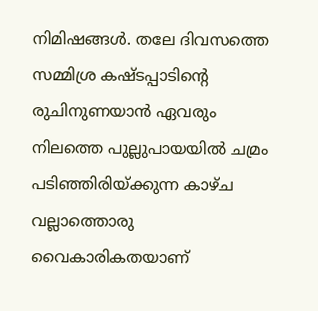നിമിഷങ്ങൾ. തലേ ദിവസത്തെ സമ്മിശ്ര കഷ്ടപ്പാടിന്റെ രുചിനുണയാൻ ഏവരും നിലത്തെ പുല്ലുപായയിൽ ചമ്രം പടിഞ്ഞിരിയ്ക്കുന്ന കാഴ്ച വല്ലാത്തൊരു വൈകാരികതയാണ്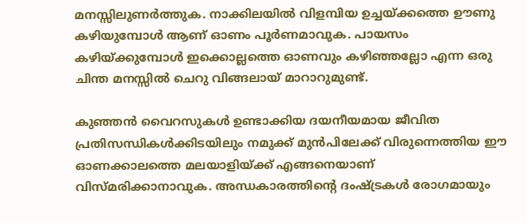മനസ്സിലുണർത്തുക. നാക്കിലയിൽ വിളമ്പിയ ഉച്ചയ്ക്കത്തെ ഊണു കഴിയുമ്പോൾ ആണ് ഓണം പൂർണമാവുക. പായസം കഴിയ്ക്കുമ്പോൾ ഇക്കൊല്ലത്തെ ഓണവും കഴിഞ്ഞല്ലോ എന്ന ഒരു ചിന്ത മനസ്സിൽ ചെറു വിങ്ങലായ്‌ മാറാറുമുണ്ട്.

കുഞ്ഞൻ വൈറസുകൾ ഉണ്ടാക്കിയ ദയനീയമായ ജീവിത പ്രതിസന്ധികൾക്കിടയിലും നമുക്ക് മുൻപിലേക്ക് വിരുന്നെത്തിയ ഈ ഓണക്കാലത്തെ മലയാളിയ്ക്ക് എങ്ങനെയാണ് വിസ്മരിക്കാനാവുക. അന്ധകാരത്തിന്റെ ദംഷ്ട്രകൾ രോഗമായും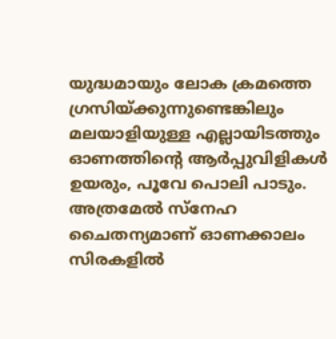യുദ്ധമായും ലോക ക്രമത്തെ ഗ്രസിയ്ക്കുന്നുണ്ടെങ്കിലും മലയാളിയുള്ള എല്ലായിടത്തും ഓണത്തിന്റെ ആർപ്പുവിളികൾ ഉയരും, പൂവേ പൊലി പാടും. അത്രമേൽ സ്നേഹ ചൈതന്യമാണ് ഓണക്കാലം സിരകളിൽ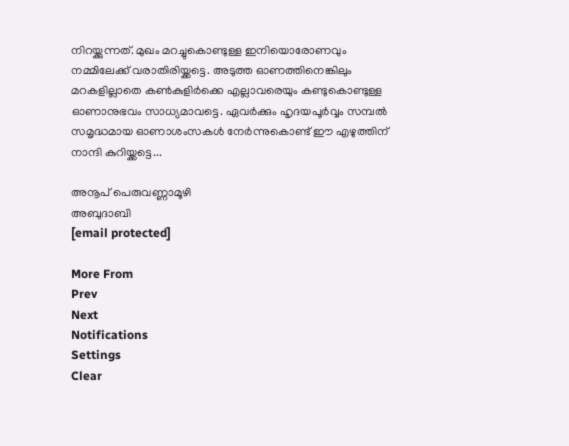നിറയ്ക്കുന്നത്. മുഖം മറച്ചുകൊണ്ടുള്ള ഇനിയൊരോണവും നമ്മിലേക്ക് വരാതിരിയ്ക്കട്ടെ. അടുത്ത ഓണത്തിനെങ്കിലും മറകളില്ലാതെ കൺകുളിർക്കെ എല്ലാവരെയും കണ്ടുകൊണ്ടുള്ള ഓണാനുഭവം സാധ്യമാവട്ടെ. ഏവർക്കും ഹൃദയപൂർവ്വം സമ്പൽ സമൃദ്ധമായ ഓണാശംസകൾ നേർന്നുകൊണ്ട് ഈ എഴുത്തിന് നാന്ദി കുറിയ്ക്കട്ടെ...

അനൂപ് പെരുവണ്ണാമൂഴി
അബുദാബി
[email protected]

More From
Prev
Next
Notifications
Settings
Clear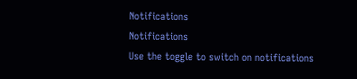Notifications
Notifications
Use the toggle to switch on notifications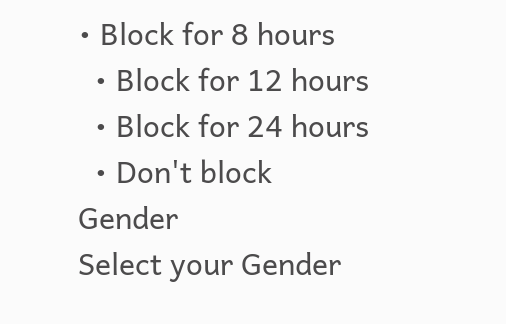• Block for 8 hours
  • Block for 12 hours
  • Block for 24 hours
  • Don't block
Gender
Select your Gender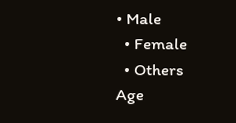• Male
  • Female
  • Others
Age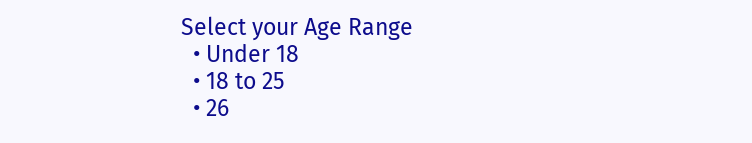Select your Age Range
  • Under 18
  • 18 to 25
  • 26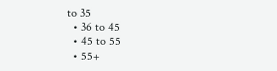to 35
  • 36 to 45
  • 45 to 55
  • 55+